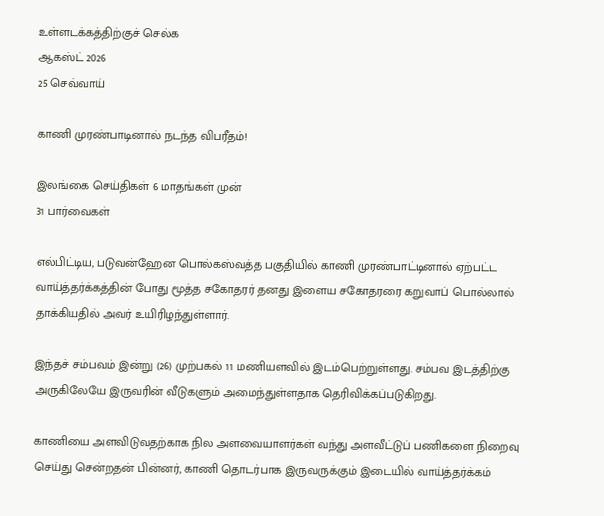உள்ளடக்கத்திற்குச் செல்க
ஆகஸ்ட் 2026
25 செவ்வாய்

காணி முரண்பாடினால் நடந்த விபரீதம்!

இலங்கை செய்திகள் 6 மாதங்கள் முன்
31 பார்வைகள்

எல்பிட்டிய, படுவன்ஹேன பொல்கஸ்வத்த பகுதியில் காணி முரண்பாட்டினால் ஏற்பட்ட வாய்த்தர்க்கத்தின் போது மூத்த சகோதரர் தனது இளைய சகோதரரை கறுவாப் பொல்லால் தாக்கியதில் அவர் உயிரிழந்துள்ளார்.

இந்தச் சம்பவம் இன்று (26) முற்பகல் 11 மணியளவில் இடம்பெற்றுள்ளது. சம்பவ இடத்திற்கு அருகிலேயே இருவரின் வீடுகளும் அமைந்துள்ளதாக தெரிவிக்கப்படுகிறது.

காணியை அளவிடுவதற்காக நில அளவையாளர்கள் வந்து அளவீட்டுப் பணிகளை நிறைவு செய்து சென்றதன் பின்னர், காணி தொடர்பாக இருவருக்கும் இடையில் வாய்த்தர்க்கம்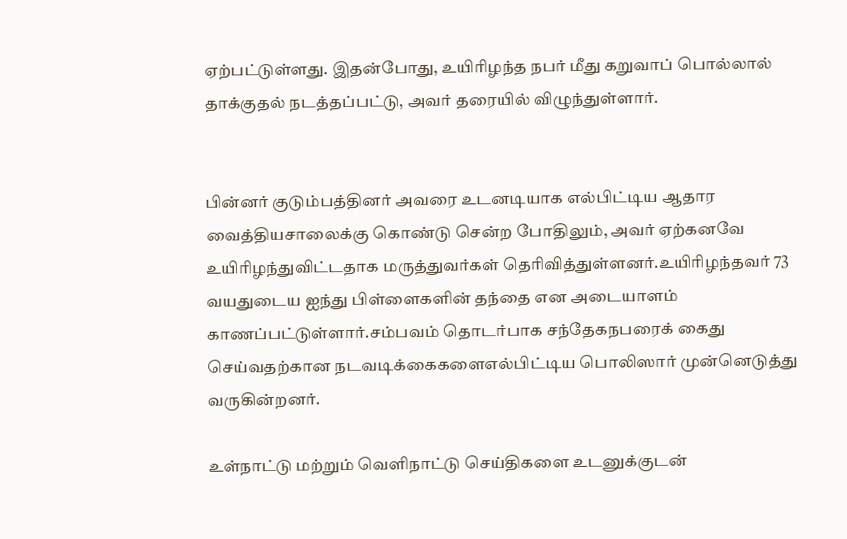ஏற்பட்டுள்ளது. இதன்போது, உயிரிழந்த நபர் மீது கறுவாப் பொல்லால் தாக்குதல் நடத்தப்பட்டு, அவர் தரையில் விழுந்துள்ளார்.


பின்னர் குடும்பத்தினர் அவரை உடனடியாக எல்பிட்டிய ஆதார வைத்தியசாலைக்கு கொண்டு சென்ற போதிலும், அவர் ஏற்கனவே உயிரிழந்துவிட்டதாக மருத்துவர்கள் தெரிவித்துள்ளனர்.உயிரிழந்தவர் 73 வயதுடைய ஐந்து பிள்ளைகளின் தந்தை என அடையாளம் காணப்பட்டுள்ளார்.சம்பவம் தொடர்பாக சந்தேகநபரைக் கைது செய்வதற்கான நடவடிக்கைகளைஎல்பிட்டிய பொலிஸார் முன்னெடுத்து வருகின்றனர்.

உள்நாட்டு மற்றும் வெளிநாட்டு செய்திகளை உடனுக்குடன்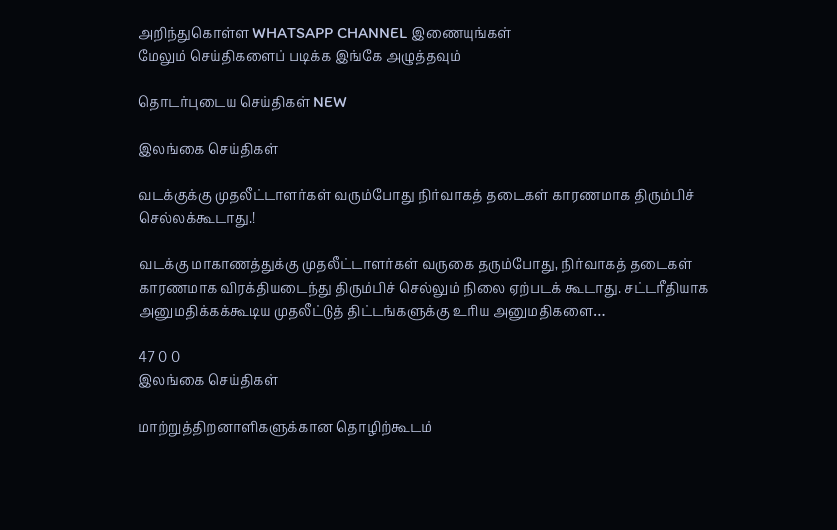அறிந்துகொள்ள WHATSAPP CHANNEL இணையுங்கள்
மேலும் செய்திகளைப் படிக்க இங்கே அழுத்தவும்

தொடர்புடைய செய்திகள் NEW

இலங்கை செய்திகள்

வடக்குக்கு முதலீட்டாளர்கள் வரும்போது நிர்வாகத் தடைகள் காரணமாக திரும்பிச் செல்லக்கூடாது.!

வடக்கு மாகாணத்துக்கு முதலீட்டாளர்கள் வருகை தரும்போது, நிர்வாகத் தடைகள் காரணமாக விரக்தியடைந்து திரும்பிச் செல்லும் நிலை ஏற்படக் கூடாது. சட்டரீதியாக அனுமதிக்கக்கூடிய முதலீட்டுத் திட்டங்களுக்கு உரிய அனுமதிகளை…

47 0 0
இலங்கை செய்திகள்

மாற்றுத்திறனாளிகளுக்கான தொழிற்கூடம்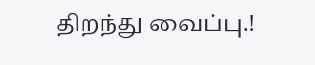திறந்து வைப்பு.!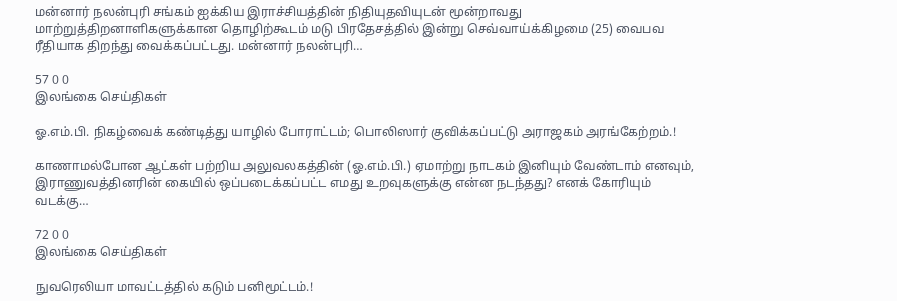மன்னார் நலன்புரி சங்கம் ஐக்கிய இராச்சியத்தின் நிதியுதவியுடன் மூன்றாவது மாற்றுத்திறனாளிகளுக்கான தொழிற்கூடம் மடு பிரதேசத்தில் இன்று செவ்வாய்க்கிழமை (25) வைபவ ரீதியாக திறந்து வைக்கப்பட்டது. மன்னார் நலன்புரி…

57 0 0
இலங்கை செய்திகள்

ஓ.எம்.பி. நிகழ்வைக் கண்டித்து யாழில் போராட்டம்; பொலிஸார் குவிக்கப்பட்டு அராஜகம் அரங்கேற்றம்.!

காணாமல்போன ஆட்கள் பற்றிய அலுவலகத்தின் (ஓ.எம்.பி.) ஏமாற்று நாடகம் இனியும் வேண்டாம் எனவும், இராணுவத்தினரின் கையில் ஒப்படைக்கப்பட்ட எமது உறவுகளுக்கு என்ன நடந்தது? எனக் கோரியும் வடக்கு…

72 0 0
இலங்கை செய்திகள்

நுவரெலியா மாவட்டத்தில் கடும் பனிமூட்டம்.!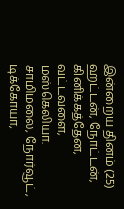இன்றைய தினம் (25) ஹட்டன், நோட்டன், கினிக்கத்தேன, வட்டவளை, மஸ்கெலியா. சாமிமலை, நோர்வூட், டிக்கோயா,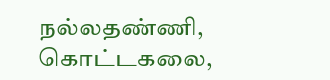நல்லதண்ணி, கொட்டகலை,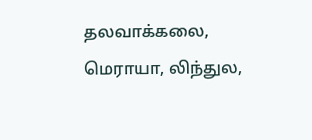தலவாக்கலை, மெராயா, லிந்துல,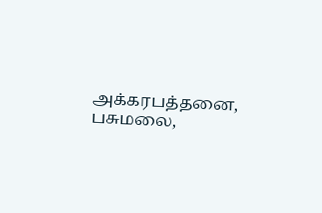அக்கரபத்தனை, பசுமலை,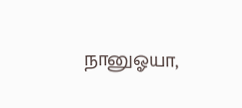நானுஓயா,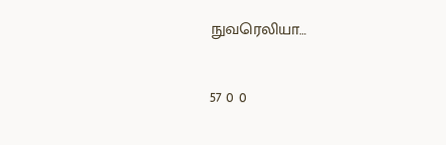நுவரெலியா…

57 0 0